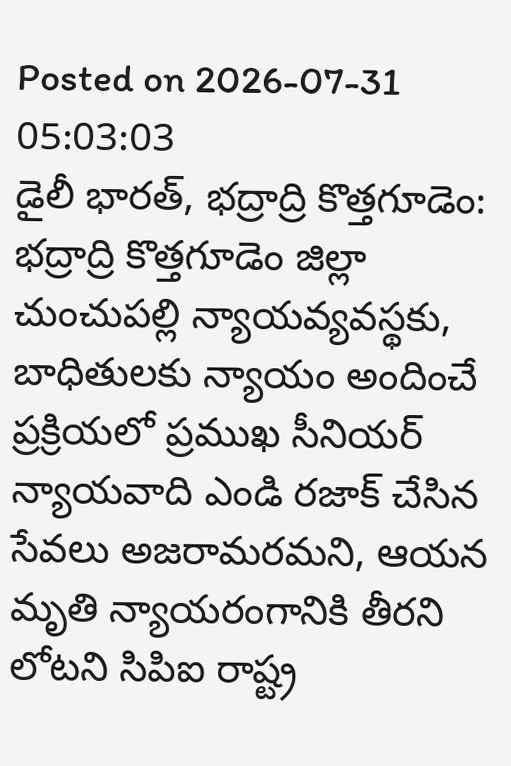Posted on 2026-07-31 05:03:03
డైలీ భారత్, భద్రాద్రి కొత్తగూడెం: భద్రాద్రి కొత్తగూడెం జిల్లా చుంచుపల్లి న్యాయవ్యవస్థకు, బాధితులకు న్యాయం అందించే ప్రక్రియలో ప్రముఖ సీనియర్ న్యాయవాది ఎండి రజాక్ చేసిన సేవలు అజరామరమని, ఆయన మృతి న్యాయరంగానికి తీరని లోటని సిపిఐ రాష్ట్ర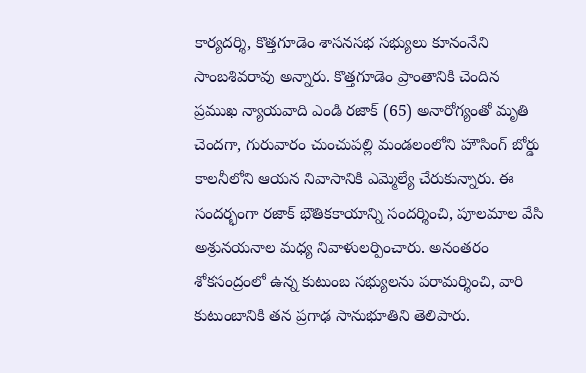కార్యదర్శి, కొత్తగూడెం శాసనసభ సభ్యులు కూనంనేని సాంబశివరావు అన్నారు. కొత్తగూడెం ప్రాంతానికి చెందిన ప్రముఖ న్యాయవాది ఎండి రజాక్ (65) అనారోగ్యంతో మృతి చెందగా, గురువారం చుంచుపల్లి మండలంలోని హౌసింగ్ బోర్డు కాలనీలోని ఆయన నివాసానికి ఎమ్మెల్యే చేరుకున్నారు. ఈ సందర్భంగా రజాక్ భౌతికకాయాన్ని సందర్శించి, పూలమాల వేసి అశ్రునయనాల మధ్య నివాళులర్పించారు. అనంతరం శోకసంద్రంలో ఉన్న కుటుంబ సభ్యులను పరామర్శించి, వారి కుటుంబానికి తన ప్రగాఢ సానుభూతిని తెలిపారు.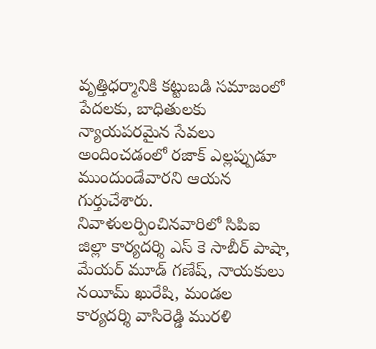వృత్తిధర్మానికి కట్టుబడి సమాజంలో పేదలకు, బాధితులకు న్యాయపరమైన సేవలు అందించడంలో రజాక్ ఎల్లప్పుడూ ముందుండేవారని ఆయన గుర్తుచేశారు. నివాళులర్పించినవారిలో సిపిఐ జిల్లా కార్యదర్శి ఎస్ కె సాబీర్ పాషా, మేయర్ మూడ్ గణేష్, నాయకులు నయీమ్ ఖురేషి, మండల కార్యదర్శి వాసిరెడ్డి మురళి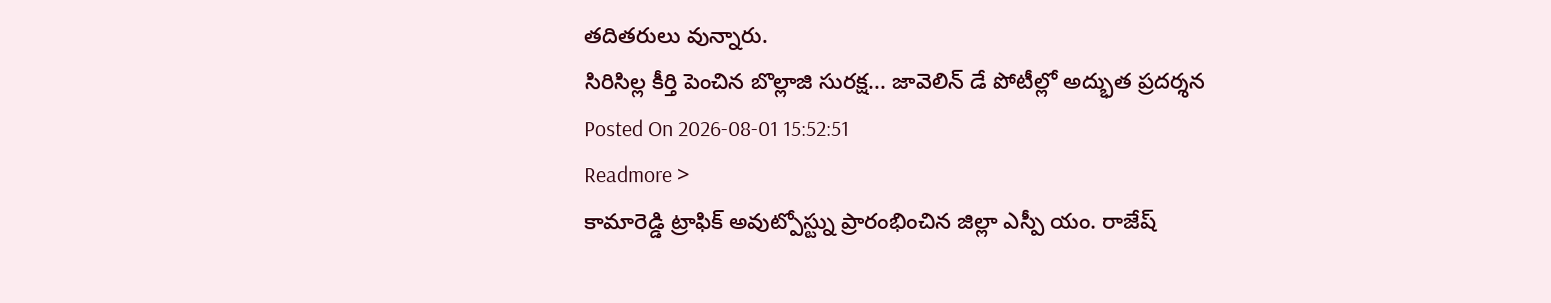తదితరులు వున్నారు.
సిరిసిల్ల కీర్తి పెంచిన బొల్లాజి సురక్ష... జావెలిన్ డే పోటీల్లో అద్భుత ప్రదర్శన
Posted On 2026-08-01 15:52:51
Readmore >
కామారెడ్డి ట్రాఫిక్ అవుట్పోస్ట్ను ప్రారంభించిన జిల్లా ఎస్పీ యం. రాజేష్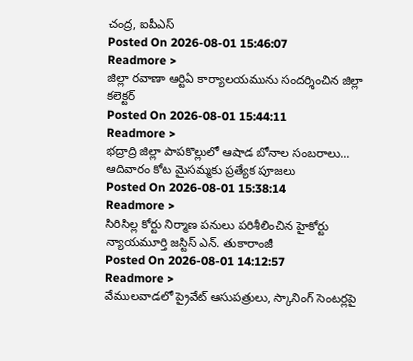చంద్ర, ఐపీఎస్
Posted On 2026-08-01 15:46:07
Readmore >
జిల్లా రవాణా ఆర్టిఏ కార్యాలయమును సందర్శించిన జిల్లా కలెక్టర్
Posted On 2026-08-01 15:44:11
Readmore >
భద్రాద్రి జిల్లా పాపకొల్లులో ఆషాడ బోనాల సంబరాలు... ఆదివారం కోట మైసమ్మకు ప్రత్యేక పూజలు
Posted On 2026-08-01 15:38:14
Readmore >
సిరిసిల్ల కోర్టు నిర్మాణ పనులు పరిశీలించిన హైకోర్టు న్యాయమూర్తి జస్టిస్ ఎన్. తుకారాంజీ
Posted On 2026-08-01 14:12:57
Readmore >
వేములవాడలో ప్రైవేట్ ఆసుపత్రులు, స్కానింగ్ సెంటర్లపై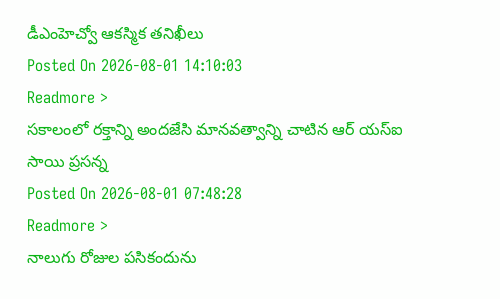డీఎంహెచ్వో ఆకస్మిక తనిఖీలు
Posted On 2026-08-01 14:10:03
Readmore >
సకాలంలో రక్తాన్ని అందజేసి మానవత్వాన్ని చాటిన ఆర్ యస్ఐ సాయి ప్రసన్న
Posted On 2026-08-01 07:48:28
Readmore >
నాలుగు రోజుల పసికందును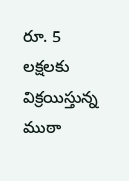రూ. 5 లక్షలకు విక్రయిస్తున్న ముఠా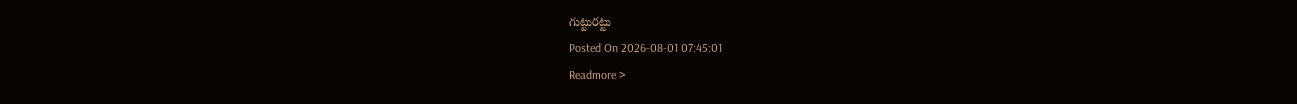గుట్టురట్టు
Posted On 2026-08-01 07:45:01
Readmore >